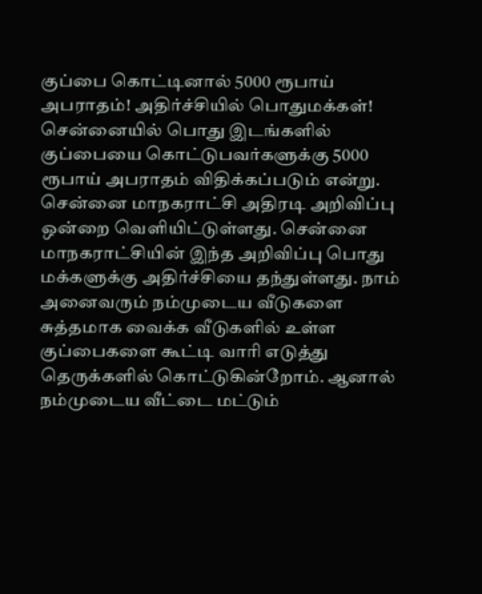குப்பை கொட்டினால் 5000 ரூபாய் அபராதம்! அதிர்ச்சியில் பொதுமக்கள்!
சென்னையில் பொது இடங்களில் குப்பையை கொட்டுபவர்களுக்கு 5000 ரூபாய் அபராதம் விதிக்கப்படும் என்று. சென்னை மாநகராட்சி அதிரடி அறிவிப்பு ஒன்றை வெளியிட்டுள்ளது. சென்னை மாநகராட்சியின் இந்த அறிவிப்பு பொது மக்களுக்கு அதிர்ச்சியை தந்துள்ளது. நாம் அனைவரும் நம்முடைய வீடுகளை சுத்தமாக வைக்க வீடுகளில் உள்ள குப்பைகளை கூட்டி வாரி எடுத்து தெருக்களில் கொட்டுகின்றோம். ஆனால் நம்முடைய வீட்டை மட்டும்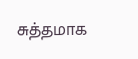சுத்தமாக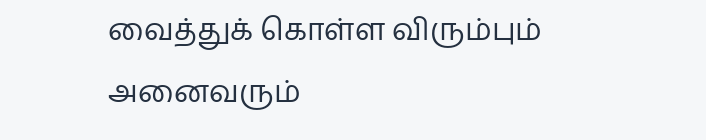வைத்துக் கொள்ள விரும்பும் அனைவரும்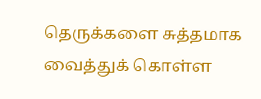தெருக்களை சுத்தமாக வைத்துக் கொள்ள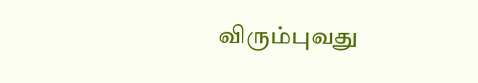விரும்புவது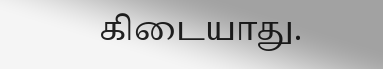கிடையாது.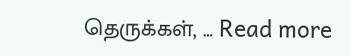தெருக்கள், … Read more